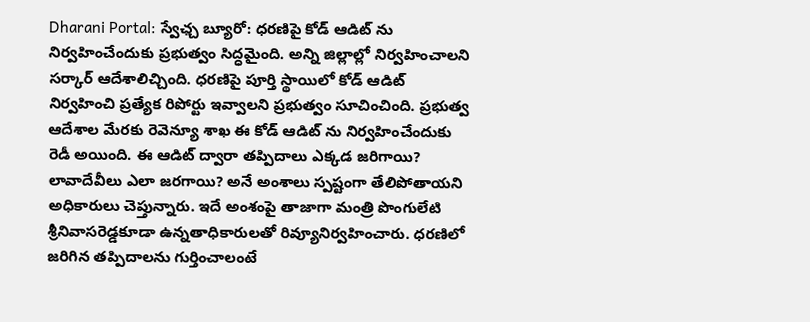Dharani Portal: స్వేఛ్చ బ్యూరో: ధరణిపై కోడ్ ఆడిట్ ను నిర్వహించేందుకు ప్రభుత్వం సిద్ధమైంది. అన్ని జిల్లాల్లో నిర్వహించాలని సర్కార్ ఆదేశాలిచ్చింది. ధరణిపై పూర్తి స్థాయిలో కోడ్ ఆడిట్ నిర్వహించి ప్రత్యేక రిపోర్టు ఇవ్వాలని ప్రభుత్వం సూచించింది. ప్రభుత్వ ఆదేశాల మేరకు రెవెన్యూ శాఖ ఈ కోడ్ ఆడిట్ ను నిర్వహించేందుకు రెడీ అయింది. ఈ ఆడిట్ ద్వారా తప్పిదాలు ఎక్కడ జరిగాయి? లావాదేవీలు ఎలా జరగాయి? అనే అంశాలు స్పష్టంగా తేలిపోతాయని అధికారులు చెప్తున్నారు. ఇదే అంశంపై తాజాగా మంత్రి పొంగులేటి శ్రీనివాసరెడ్డకూడా ఉన్నతాధికారులతో రివ్యూనిర్వహించారు. ధరణిలో జరిగిన తప్పిదాలను గుర్తించాలంటే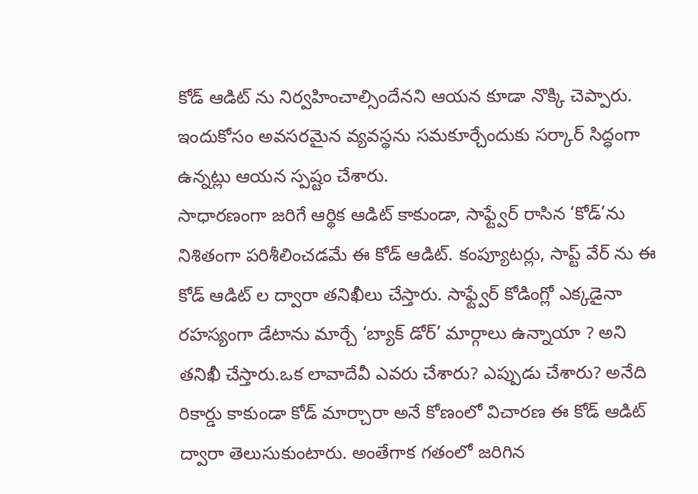కోడ్ ఆడిట్ ను నిర్వహించాల్సిందేనని ఆయన కూడా నొక్కి చెప్పారు. ఇందుకోసం అవసరమైన వ్యవస్థను సమకూర్చేందుకు సర్కార్ సిద్ధంగా ఉన్నట్లు ఆయన స్పష్టం చేశారు.
సాధారణంగా జరిగే ఆర్థిక ఆడిట్ కాకుండా, సాఫ్ట్వేర్ రాసిన ‘కోడ్’ను నిశితంగా పరిశీలించడమే ఈ కోడ్ ఆడిట్. కంప్యూటర్లు, సాప్ట్ వేర్ ను ఈ కోడ్ ఆడిట్ ల ద్వారా తనిఖీలు చేస్తారు. సాఫ్ట్వేర్ కోడింగ్లో ఎక్కడైనా రహస్యంగా డేటాను మార్చే ‘బ్యాక్ డోర్’ మార్గాలు ఉన్నాయా ? అని తనిఖీ చేస్తారు.ఒక లావాదేవీ ఎవరు చేశారు? ఎప్పుడు చేశారు? అనేది రికార్డు కాకుండా కోడ్ మార్చారా అనే కోణంలో విచారణ ఈ కోడ్ ఆడిట్ ద్వారా తెలుసుకుంటారు. అంతేగాక గతంలో జరిగిన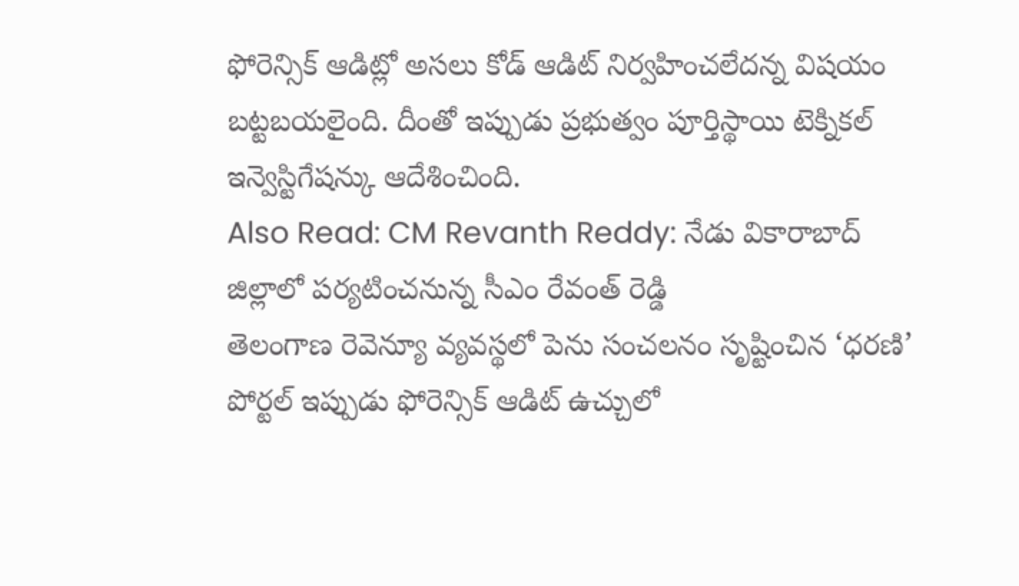ఫోరెన్సిక్ ఆడిట్లో అసలు కోడ్ ఆడిట్ నిర్వహించలేదన్న విషయం బట్టబయలైంది. దీంతో ఇప్పుడు ప్రభుత్వం పూర్తిస్థాయి టెక్నికల్ ఇన్వెస్టిగేషన్కు ఆదేశించింది.
Also Read: CM Revanth Reddy: నేడు వికారాబాద్ జిల్లాలో పర్యటించనున్న సీఎం రేవంత్ రెడ్డి
తెలంగాణ రెవెన్యూ వ్యవస్థలో పెను సంచలనం సృష్టించిన ‘ధరణి’ పోర్టల్ ఇప్పుడు ఫోరెన్సిక్ ఆడిట్ ఉచ్చులో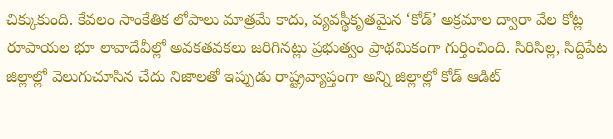చిక్కుకుంది. కేవలం సాంకేతిక లోపాలు మాత్రమే కాదు, వ్యవస్థీకృతమైన ‘కోడ్’ అక్రమాల ద్వారా వేల కోట్ల రూపాయల భూ లావాదేవీల్లో అవకతవకలు జరిగినట్లు ప్రభుత్వం ప్రాథమికంగా గుర్తించింది. సిరిసిల్ల, సిద్దిపేట జిల్లాల్లో వెలుగుచూసిన చేదు నిజాలతో ఇప్పుడు రాష్ట్రవ్యాప్తంగా అన్ని జిల్లాల్లో కోడ్ ఆడిట్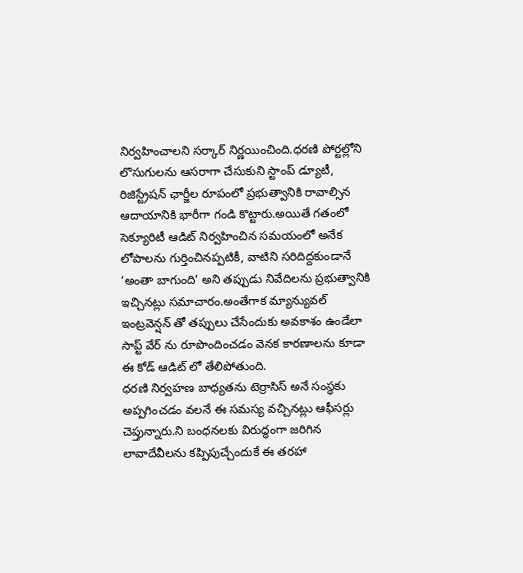నిర్వహించాలని సర్కార్ నిర్ణయించింది.ధరణి పోర్టల్లోని లొసుగులను ఆసరాగా చేసుకుని స్టాంప్ డ్యూటీ, రిజిస్ట్రేషన్ ఛార్జీల రూపంలో ప్రభుత్వానికి రావాల్సిన ఆదాయానికి భారీగా గండి కొట్టారు.అయితే గతంలో సెక్యూరిటీ ఆడిట్ నిర్వహించిన సమయంలో అనేక లోపాలను గుర్తించినప్పటికీ, వాటిని సరిదిద్దకుండానే ‘అంతా బాగుంది’ అని తప్పుడు నివేదిలను ప్రభుత్వానికి ఇచ్చినట్లు సమాచారం.అంతేగాక మ్యాన్యువల్ ఇంట్రవెన్షన్ తో తప్పులు చేసేందుకు అవకాశం ఉండేలా సాప్ట్ వేర్ ను రూపొందించడం వెనక కారణాలను కూడా ఈ కోడ్ ఆడిట్ లో తేలిపోతుంది.
ధరణి నిర్వహణ బాధ్యతను టెర్రాసిస్ అనే సంస్థకు అప్పగించడం వలనే ఈ సమస్య వచ్చినట్లు ఆఫీసర్లు చెప్తున్నారు.ని బంధనలకు విరుద్ధంగా జరిగిన లావాదేవీలను కప్పిపుచ్చేందుకే ఈ తరహా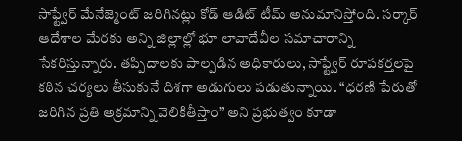సాఫ్ట్వేర్ మేనేజ్మెంట్ జరిగినట్లు కోడ్ ఆడిట్ టీమ్ అనుమానిస్తోంది. సర్కార్ ఆదేశాల మేరకు అన్ని జిల్లాల్లో భూ లావాదేవీల సమాచారాన్ని సేకరిస్తున్నారు. తప్పిదాలకు పాల్పడిన అధికారులు, సాఫ్ట్వేర్ రూపకర్తలపై కఠిన చర్యలు తీసుకునే దిశగా అడుగులు పడుతున్నాయి. “ధరణి పేరుతో జరిగిన ప్రతి అక్రమాన్ని వెలికితీస్తాం” అని ప్రభుత్వం కూడా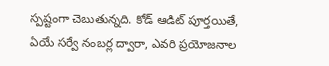స్పష్టంగా చెబుతున్నది. కోడ్ ఆడిట్ పూర్తయితే, ఏయే సర్వే నంబర్ల ద్వారా, ఎవరి ప్రయోజనాల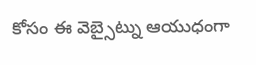కోసం ఈ వెబ్సైట్ను ఆయుధంగా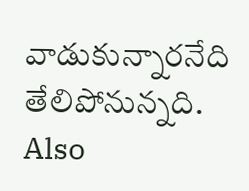వాడుకున్నారనేది తేలిపోనున్నది.
Also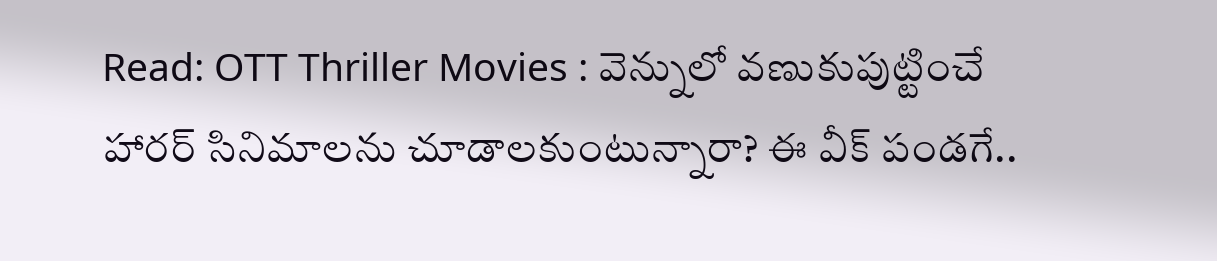Read: OTT Thriller Movies : వెన్నులో వణుకుపుట్టించే హారర్ సినిమాలను చూడాలకుంటున్నారా? ఈ వీక్ పండగే..